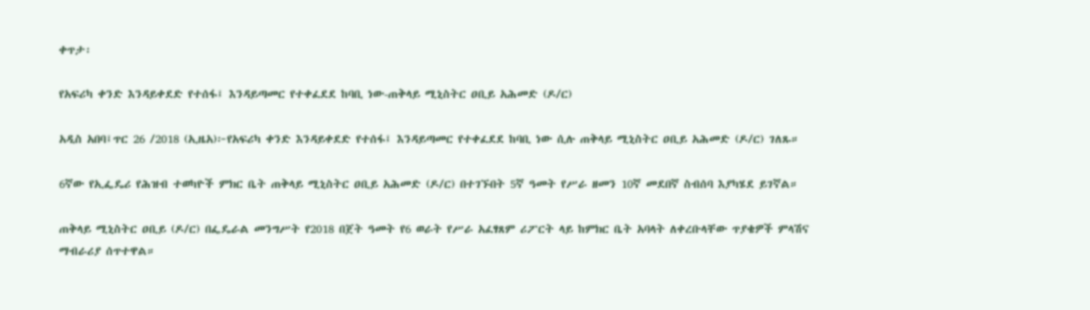ቀጥታ፡

የአፍሪካ ቀንድ እንዳይቀደድ የተሰፋ፤ እንዳይጣመር የተቀፈደደ ከባቢ ነው-ጠቅላይ ሚኒስትር ዐቢይ አሕመድ (ዶ/ር)

አዲስ አበባ፤ጥር 26 /2018 (ኢዜአ)፦የአፍሪካ ቀንድ እንዳይቀደድ የተሰፋ፤ እንዳይጣመር የተቀፈደደ ከባቢ ነው ሲሉ ጠቅላይ ሚኒስትር ዐቢይ አሕመድ (ዶ/ር) ገለጹ።

6ኛው የኢፌዴሪ የሕዝብ ተወካዮች ምክር ቤት ጠቅላይ ሚኒስትር ዐቢይ አሕመድ (ዶ/ር) በተገኙበት 5ኛ ዓመት የሥራ ዘመን 10ኛ መደበኛ ስብሰባ እያካሄደ ይገኛል።

ጠቅላይ ሚኒስትር ዐቢይ (ዶ/ር) በፌዴራል መንግሥት የ2018 በጀት ዓመት የ6 ወራት የሥራ አፈፃጸም ሪፖርት ላይ ከምክር ቤት አባላት ለቀረቡላቸው ጥያቄዎች ምላሽና ማብራሪያ ሰጥተዋል።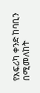የአፍሪካ ቀንድ ከባቢን በሚመለከት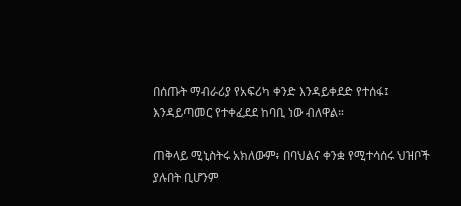በሰጡት ማብራሪያ የአፍሪካ ቀንድ እንዳይቀደድ የተሰፋ፤ እንዳይጣመር የተቀፈደደ ከባቢ ነው ብለዋል።

ጠቅላይ ሚኒስትሩ አክለውም፥ በባህልና ቀንቋ የሚተሳሰሩ ህዝቦች ያሉበት ቢሆንም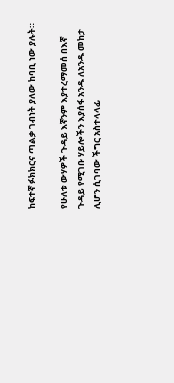ከፍተኛ ፉክክርና ጣልቃ ገብነት ያለው ከባቢ ነው ያሉት።

የሁለቱ ውሃዎች ጉዳይ እኛንም እያተረማመሰ በእኛ ጉዳይ የሚገቡ ሃይሎችን እያሰፋ አንዱ ለአንዱ መከታ ሊሆን ሲገባው ችግር አስተላላፊ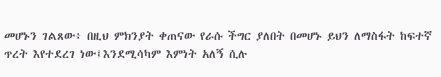መሆኑን ገልጸው፥ በዚህ ምክንያት ቀጠናው የራሱ ችግር ያለበት በመሆኑ ይህን ለማስፋት ከፍተኛ ጥረት እየተደረገ ነው፤እንደሚሳካም እምነት አለኝ ሲሉ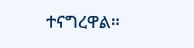ተናግረዋል።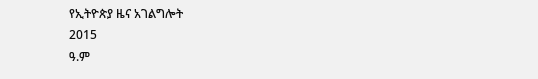የኢትዮጵያ ዜና አገልግሎት
2015
ዓ.ም